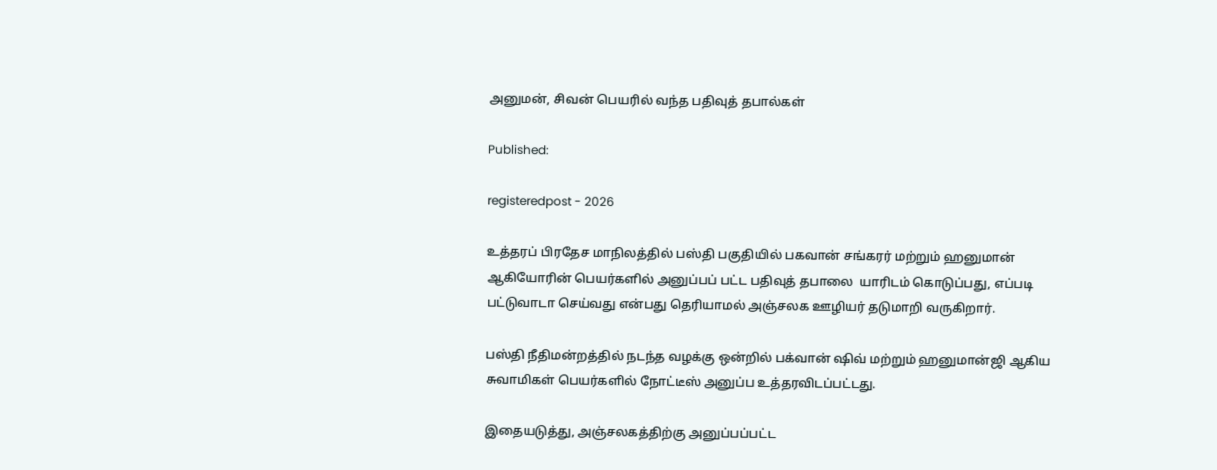அனுமன், சிவன் பெயரில் வந்த பதிவுத் தபால்கள்

Published:

registeredpost - 2026

உத்தரப் பிரதேச மாநிலத்தில் பஸ்தி பகுதியில் பகவான் சங்கரர் மற்றும் ஹனுமான் ஆகியோரின் பெயர்களில் அனுப்பப் பட்ட பதிவுத் தபாலை  யாரிடம் கொடுப்பது, எப்படி பட்டுவாடா செய்வது என்பது தெரியாமல் அஞ்சலக ஊழியர் தடுமாறி வருகிறார்.

பஸ்தி நீதிமன்றத்தில் நடந்த வழக்கு ஒன்றில் பக்வான் ஷிவ் மற்றும் ஹனுமான்ஜி ஆகிய சுவாமிகள் பெயர்களில் நோட்டீஸ் அனுப்ப உத்தரவிடப்பட்டது.

இதையடுத்து, அஞ்சலகத்திற்கு அனுப்பப்பட்ட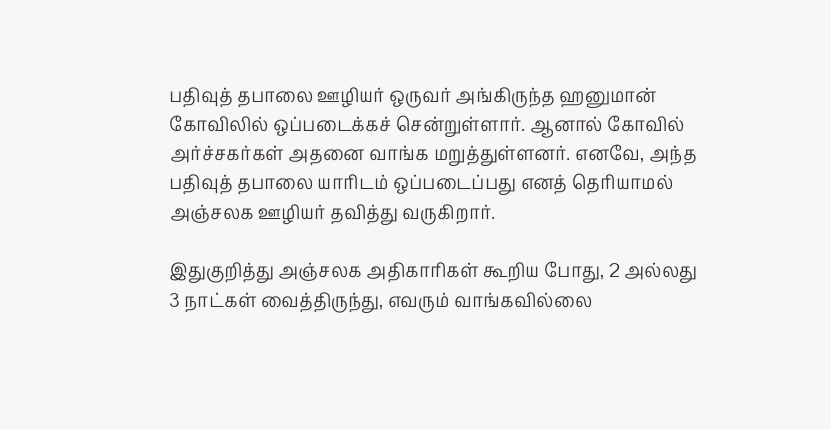பதிவுத் தபாலை ஊழியர் ஒருவர் அங்கிருந்த ஹனுமான் கோவிலில் ஒப்படைக்கச் சென்றுள்ளார். ஆனால் கோவில் அர்ச்சகர்கள் அதனை வாங்க மறுத்துள்ளனர். எனவே, அந்த பதிவுத் தபாலை யாரிடம் ஒப்படைப்பது எனத் தெரியாமல் அஞ்சலக ஊழியர் தவித்து வருகிறார்.

இதுகுறித்து அஞ்சலக அதிகாரிகள் கூறிய போது, 2 அல்லது 3 நாட்கள் வைத்திருந்து, எவரும் வாங்கவில்லை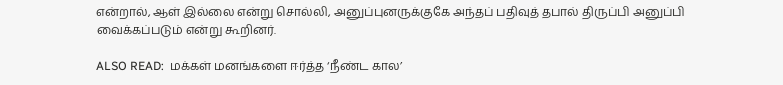என்றால், ஆள் இல்லை என்று சொல்லி, அனுப்புனருக்குகே அந்தப் பதிவுத் தபால் திருப்பி அனுப்பி வைக்கப்படும் என்று கூறினர்.

ALSO READ:  மக்கள் மனங்களை ஈர்த்த ‘நீண்ட கால’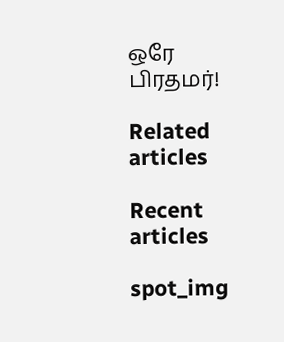ஒரே பிரதமர்!

Related articles

Recent articles

spot_img